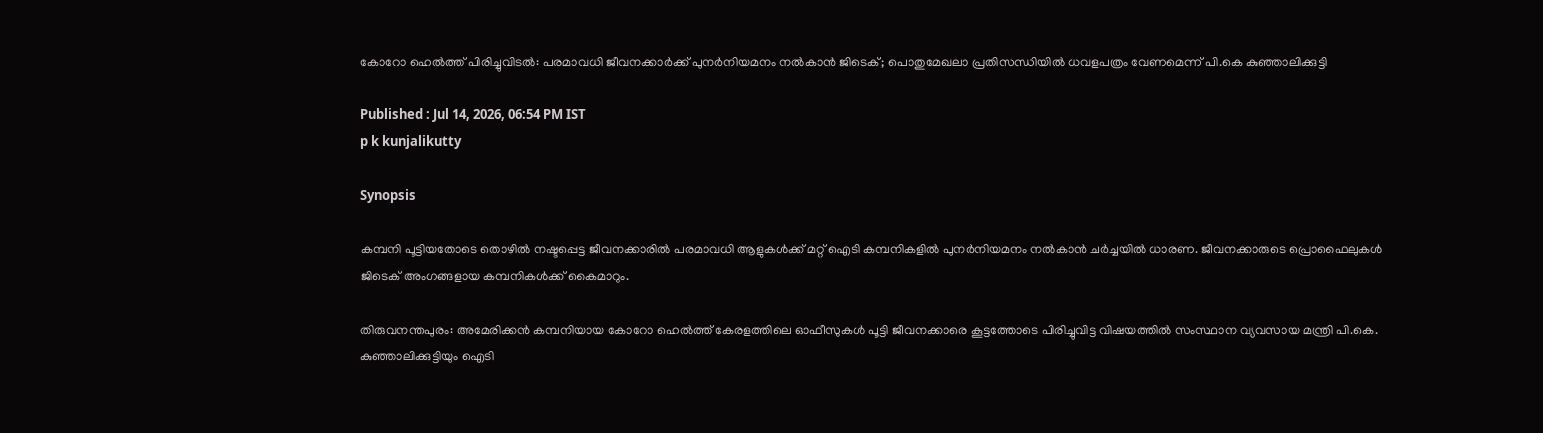കോറോ ഹെൽത്ത് പിരിച്ചുവിടൽ: പരമാവധി ജീവനക്കാർക്ക് പുനർനിയമനം നൽകാൻ ജിടെക്; പൊതുമേഖലാ പ്രതിസന്ധിയിൽ ധവളപത്രം വേണമെന്ന് പി.കെ കുഞ്ഞാലിക്കുട്ടി

Published : Jul 14, 2026, 06:54 PM IST
p k kunjalikutty

Synopsis

കമ്പനി പൂട്ടിയതോടെ തൊഴിൽ നഷ്ടപ്പെട്ട ജീവനക്കാരിൽ പരമാവധി ആളുകൾക്ക് മറ്റ് ഐടി കമ്പനികളിൽ പുനർനിയമനം നൽകാൻ ചർച്ചയിൽ ധാരണ. ജീവനക്കാരുടെ പ്രൊഫൈലുകൾ ജിടെക് അംഗങ്ങളായ കമ്പനികൾക്ക് കൈമാറും.

തിരുവനന്തപുരം: അമേരിക്കൻ കമ്പനിയായ കോറോ ഹെൽത്ത് കേരളത്തിലെ ഓഫീസുകൾ പൂട്ടി ജീവനക്കാരെ കൂട്ടത്തോടെ പിരിച്ചുവിട്ട വിഷയത്തിൽ സംസ്ഥാന വ്യവസായ മന്ത്രി പി.കെ. കുഞ്ഞാലിക്കുട്ടിയും ഐടി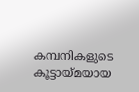കമ്പനികളുടെ കൂട്ടായ്മയായ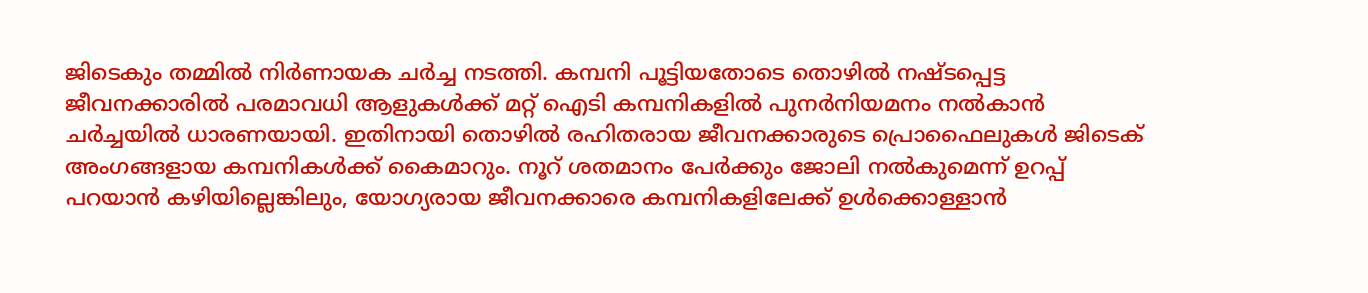ജിടെകും തമ്മിൽ നിർണായക ചർച്ച നടത്തി. കമ്പനി പൂട്ടിയതോടെ തൊഴിൽ നഷ്ടപ്പെട്ട ജീവനക്കാരിൽ പരമാവധി ആളുകൾക്ക് മറ്റ് ഐടി കമ്പനികളിൽ പുനർനിയമനം നൽകാൻ ചർച്ചയിൽ ധാരണയായി. ഇതിനായി തൊഴിൽ രഹിതരായ ജീവനക്കാരുടെ പ്രൊഫൈലുകൾ ജിടെക് അംഗങ്ങളായ കമ്പനികൾക്ക് കൈമാറും. നൂറ് ശതമാനം പേർക്കും ജോലി നൽകുമെന്ന് ഉറപ്പ് പറയാൻ കഴിയില്ലെങ്കിലും, യോഗ്യരായ ജീവനക്കാരെ കമ്പനികളിലേക്ക് ഉൾക്കൊള്ളാൻ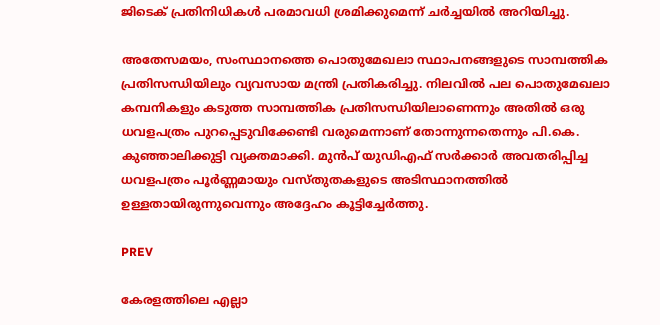ജിടെക് പ്രതിനിധികൾ പരമാവധി ശ്രമിക്കുമെന്ന് ചർച്ചയിൽ അറിയിച്ചു.

അതേസമയം, സംസ്ഥാനത്തെ പൊതുമേഖലാ സ്ഥാപനങ്ങളുടെ സാമ്പത്തിക പ്രതിസന്ധിയിലും വ്യവസായ മന്ത്രി പ്രതികരിച്ചു. നിലവിൽ പല പൊതുമേഖലാ കമ്പനികളും കടുത്ത സാമ്പത്തിക പ്രതിസന്ധിയിലാണെന്നും അതിൽ ഒരു ധവളപത്രം പുറപ്പെടുവിക്കേണ്ടി വരുമെന്നാണ് തോന്നുന്നതെന്നും പി.കെ. കുഞ്ഞാലിക്കുട്ടി വ്യക്തമാക്കി. മുൻപ് യുഡിഎഫ് സർക്കാർ അവതരിപ്പിച്ച ധവളപത്രം പൂർണ്ണമായും വസ്തുതകളുടെ അടിസ്ഥാനത്തിൽ ഉള്ളതായിരുന്നുവെന്നും അദ്ദേഹം കൂട്ടിച്ചേർത്തു.

PREV

കേരളത്തിലെ എല്ലാ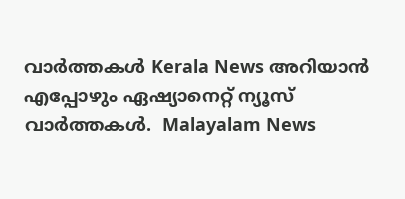വാർത്തകൾ Kerala News അറിയാൻ  എപ്പോഴും ഏഷ്യാനെറ്റ് ന്യൂസ് വാർത്തകൾ.  Malayalam News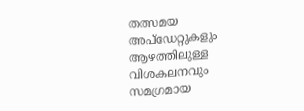തത്സമയ അപ്‌ഡേറ്റുകളും ആഴത്തിലുള്ള വിശകലനവും സമഗ്രമായ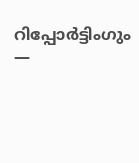റിപ്പോർട്ടിംഗും —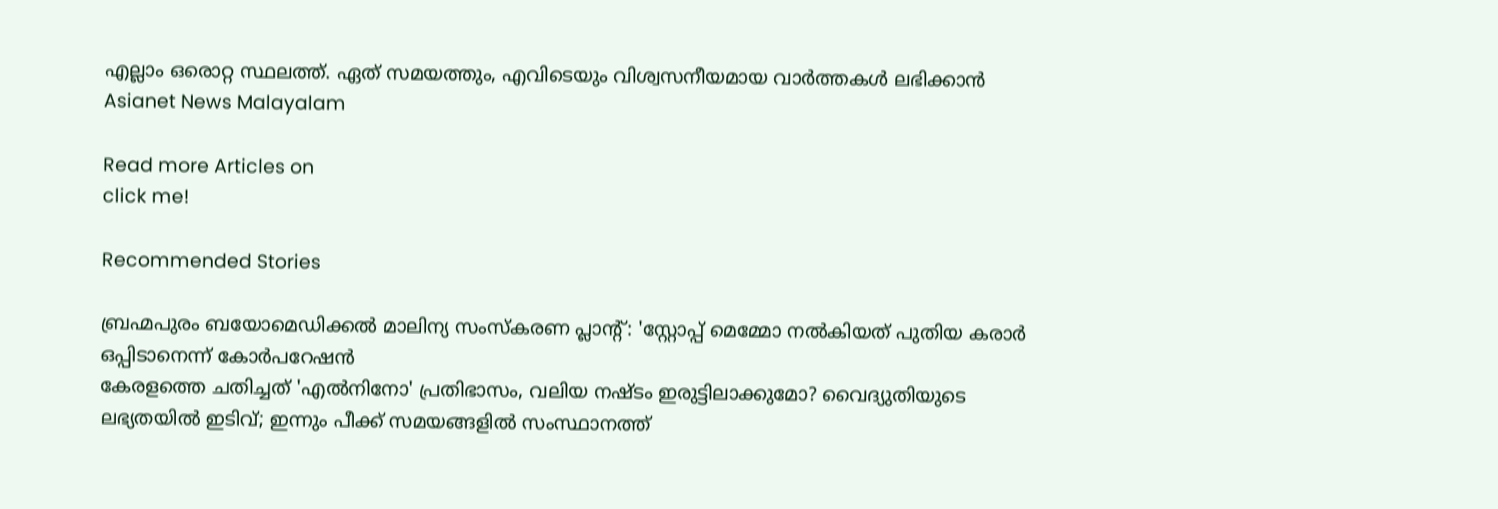എല്ലാം ഒരൊറ്റ സ്ഥലത്ത്. ഏത് സമയത്തും, എവിടെയും വിശ്വസനീയമായ വാർത്തകൾ ലഭിക്കാൻ Asianet News Malayalam

Read more Articles on
click me!

Recommended Stories

ബ്രഹ്മപുരം ബയോമെഡിക്കൽ മാലിന്യ സംസ്കരണ പ്ലാന്റ്: 'സ്റ്റോപ്പ് മെമ്മോ നൽകിയത് പുതിയ കരാർ ഒപ്പിടാനെന്ന് കോർപറേഷൻ
കേരളത്തെ ചതിച്ചത് 'എൽനിനോ' പ്രതിഭാസം, വലിയ നഷ്ടം ഇരുട്ടിലാക്കുമോ? വൈദ്യുതിയുടെ ലഭ്യതയിൽ ഇടിവ്; ഇന്നും പീക്ക് സമയങ്ങളിൽ സംസ്ഥാനത്ത്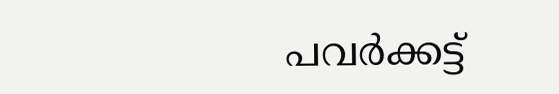പവർക്കട്ട്